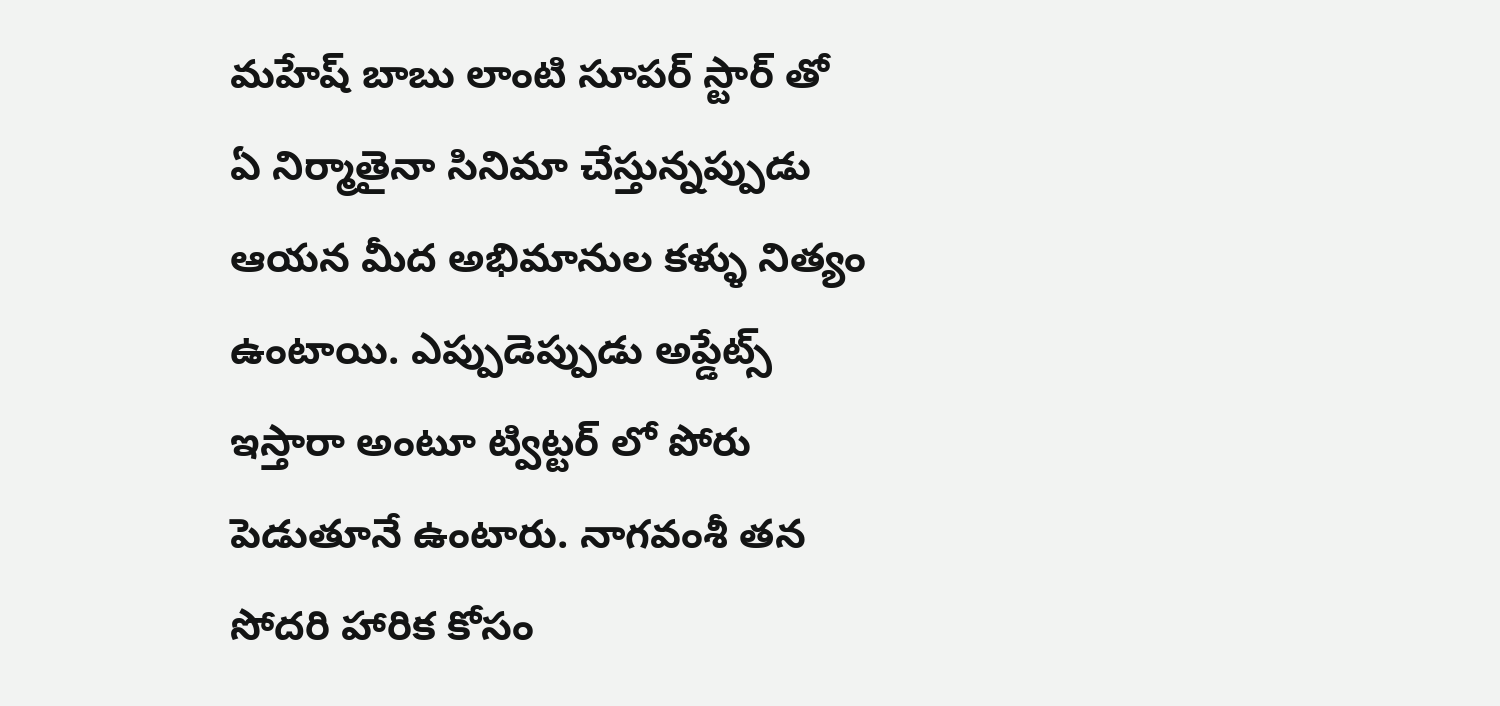మహేష్ బాబు లాంటి సూపర్ స్టార్ తో ఏ నిర్మాతైనా సినిమా చేస్తున్నప్పుడు ఆయన మీద అభిమానుల కళ్ళు నిత్యం ఉంటాయి. ఎప్పుడెప్పుడు అప్డేట్స్ ఇస్తారా అంటూ ట్విట్టర్ లో పోరు పెడుతూనే ఉంటారు. నాగవంశీ తన సోదరి హారిక కోసం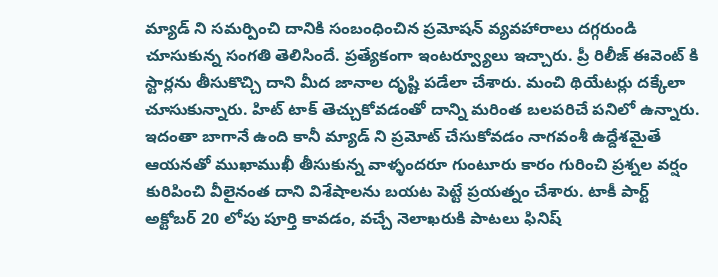మ్యాడ్ ని సమర్పించి దానికి సంబంధించిన ప్రమోషన్ వ్యవహారాలు దగ్గరుండి చూసుకున్న సంగతి తెలిసిందే. ప్రత్యేకంగా ఇంటర్వ్యూలు ఇచ్చారు. ప్రీ రిలీజ్ ఈవెంట్ కి స్టార్లను తీసుకొచ్చి దాని మీద జానాల దృష్టి పడేలా చేశారు. మంచి థియేటర్లు దక్కేలా చూసుకున్నారు. హిట్ టాక్ తెచ్చుకోవడంతో దాన్ని మరింత బలపరిచే పనిలో ఉన్నారు.
ఇదంతా బాగానే ఉంది కానీ మ్యాడ్ ని ప్రమోట్ చేసుకోవడం నాగవంశీ ఉద్దేశమైతే ఆయనతో ముఖాముఖీ తీసుకున్న వాళ్ళందరూ గుంటూరు కారం గురించి ప్రశ్నల వర్షం కురిపించి వీలైనంత దాని విశేషాలను బయట పెట్టే ప్రయత్నం చేశారు. టాకీ పార్ట్ అక్టోబర్ 20 లోపు పూర్తి కావడం, వచ్చే నెలాఖరుకి పాటలు ఫినిష్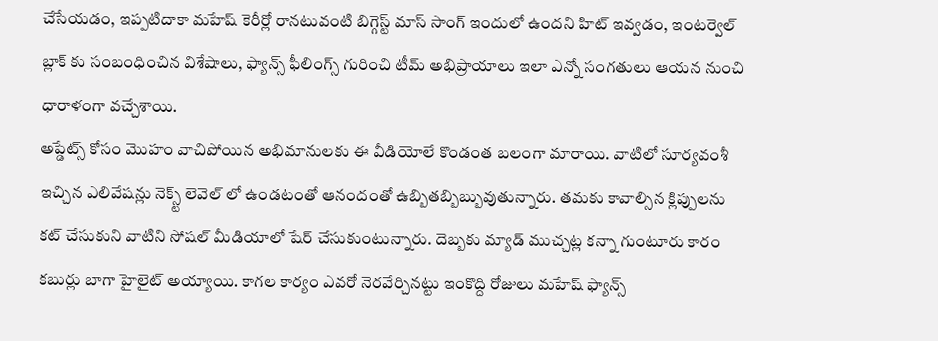చేసేయడం, ఇప్పటిదాకా మహేష్ కెరీర్లో రానటువంటి బిగ్గెస్ట్ మాస్ సాంగ్ ఇందులో ఉందని హిట్ ఇవ్వడం, ఇంటర్వెల్ బ్లాక్ కు సంబంధించిన విశేషాలు, ఫ్యాన్స్ ఫీలింగ్స్ గురించి టీమ్ అభిప్రాయాలు ఇలా ఎన్నో సంగతులు ఆయన నుంచి ధారాళంగా వచ్చేశాయి.
అప్డేట్స్ కోసం మొహం వాచిపోయిన అభిమానులకు ఈ వీడియోలే కొండంత బలంగా మారాయి. వాటిలో సూర్యవంశీ ఇచ్చిన ఎలివేషన్లు నెక్స్ట్ లెవెల్ లో ఉండటంతో ఆనందంతో ఉబ్బితబ్బిబ్బువుతున్నారు. తమకు కావాల్సిన క్లిప్పులను కట్ చేసుకుని వాటిని సోషల్ మీడియాలో షేర్ చేసుకుంటున్నారు. దెబ్బకు మ్యాడ్ ముచ్చట్ల కన్నా గుంటూరు కారం కబుర్లు బాగా హైలైట్ అయ్యాయి. కాగల కార్యం ఎవరో నెరవేర్చినట్టు ఇంకొద్ది రోజులు మహేష్ ఫ్యాన్స్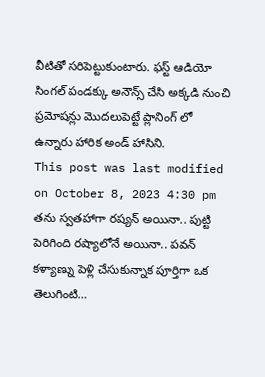వీటితో సరిపెట్టుకుంటారు. ఫస్ట్ ఆడియో సింగల్ పండక్కు అనౌన్స్ చేసి అక్కడి నుంచి ప్రమోషన్లు మొదలుపెట్టే ప్లానింగ్ లో ఉన్నారు హారిక అండ్ హాసిని.
This post was last modified on October 8, 2023 4:30 pm
తను స్వతహాగా రష్యన్ అయినా.. పుట్టి పెరిగింది రష్యాలోనే అయినా.. పవన్ కళ్యాణ్ను పెళ్లి చేసుకున్నాక పూర్తిగా ఒక తెలుగింటి…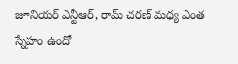జూనియర్ ఎన్టీఆర్, రామ్ చరణ్ మధ్య ఎంత స్నేహం ఉందో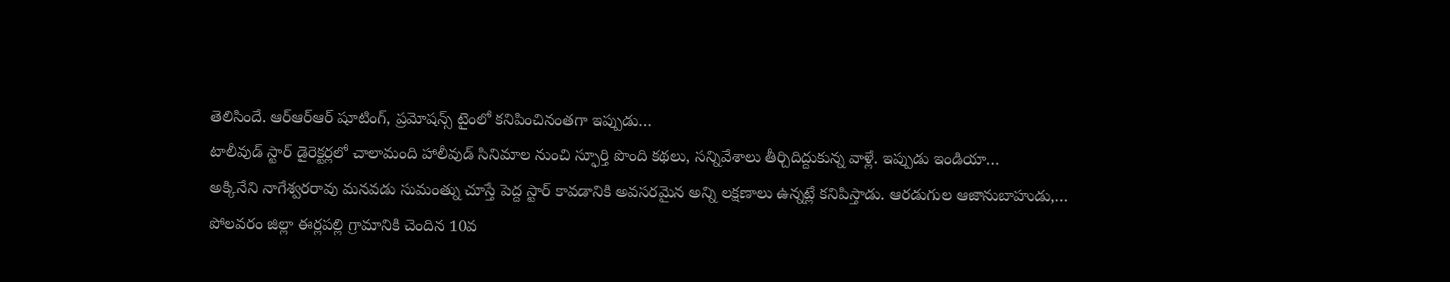తెలిసిందే. ఆర్ఆర్ఆర్ షూటింగ్, ప్రమోషన్స్ టైంలో కనిపించినంతగా ఇప్పుడు…
టాలీవుడ్ స్టార్ డైరెక్టర్లలో చాలామంది హాలీవుడ్ సినిమాల నుంచి స్ఫూర్తి పొంది కథలు, సన్నివేశాలు తీర్చిదిద్దుకున్న వాళ్లే. ఇప్పుడు ఇండియా…
అక్కినేని నాగేశ్వరరావు మనవడు సుమంత్ను చూస్తే పెద్ద స్టార్ కావడానికి అవసరమైన అన్ని లక్షణాలు ఉన్నట్లే కనిపిస్తాడు. ఆరడుగుల ఆజానుబాహుడు,…
పోలవరం జిల్లా ఈర్లపల్లి గ్రామానికి చెందిన 10వ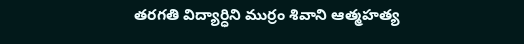తరగతి విద్యార్ధిని ముర్రం శివాని ఆత్మహత్య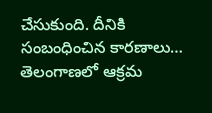చేసుకుంది. దీనికి సంబంధించిన కారణాలు…
తెలంగాణలో ఆక్రమ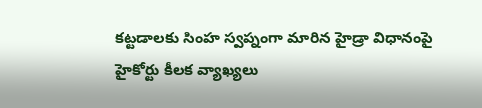కట్టడాలకు సింహ స్వప్నంగా మారిన హైడ్రా విధానంపై హైకోర్టు కీలక వ్యాఖ్యలు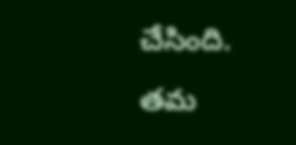చేసింది. తమ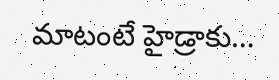మాటంటే హైడ్రాకు…